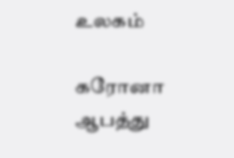உலகம்

கரோனா ஆபத்து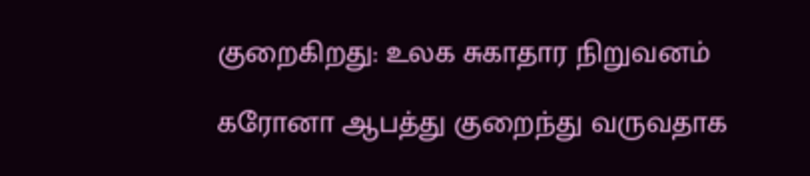குறைகிறது: உலக சுகாதார நிறுவனம்

கரோனா ஆபத்து குறைந்து வருவதாக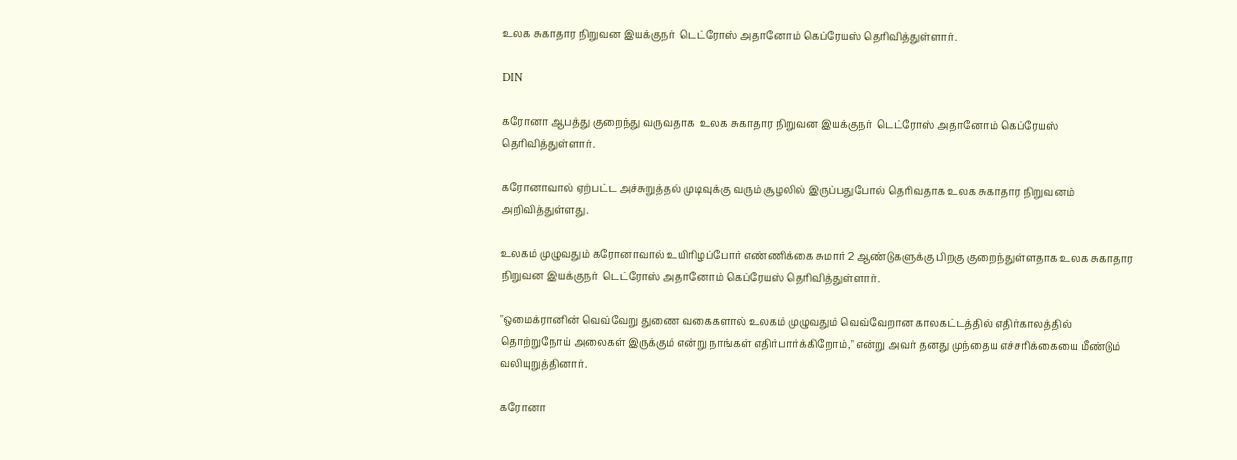உலக சுகாதார நிறுவன இயக்குநர்  டெட்ரோஸ் அதானோம் கெப்ரேயஸ் தெரிவித்துள்ளார்.

DIN

கரோனா ஆபத்து குறைந்து வருவதாக  உலக சுகாதார நிறுவன இயக்குநர்  டெட்ரோஸ் அதானோம் கெப்ரேயஸ் தெரிவித்துள்ளார்.

கரோனாவால் ஏற்பட்ட அச்சுறுத்தல் முடிவுக்கு வரும் சூழலில் இருப்பதுபோல் தெரிவதாக உலக சுகாதார நிறுவனம் அறிவித்துள்ளது.

உலகம் முழுவதும் கரோனாவால் உயிரிழப்போர் எண்ணிக்கை சுமார் 2 ஆண்டுகளுக்கு பிறகு குறைந்துள்ளதாக உலக சுகாதார நிறுவன இயக்குநர்  டெட்ரோஸ் அதானோம் கெப்ரேயஸ் தெரிவித்துள்ளார்.

"ஒமைக்ரானின் வெவ்வேறு துணை வகைகளால் உலகம் முழுவதும் வெவ்வேறான காலகட்டத்தில் எதிர்காலத்தில் தொற்றுநோய் அலைகள் இருக்கும் என்று நாங்கள் எதிர்பார்க்கிறோம்," என்று அவர் தனது முந்தைய எச்சரிக்கையை மீண்டும் வலியுறுத்தினார்.

கரோனா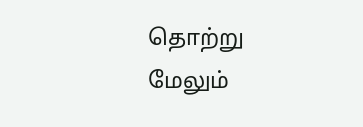தொற்று மேலும்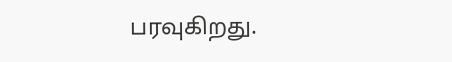பரவுகிறது.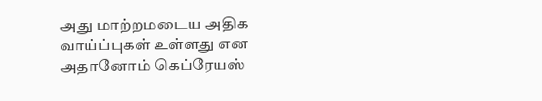அது மாற்றமடைய அதிக வாய்ப்புகள் உள்ளது என அதானோம் கெப்ரேயஸ்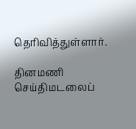தெரிவித்துள்ளார்.

தினமணி செய்திமடலைப்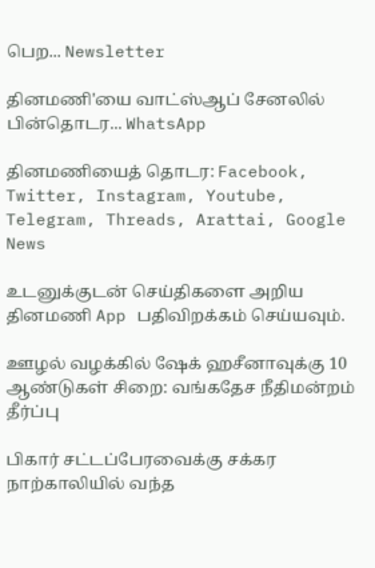பெற... Newsletter

தினமணி'யை வாட்ஸ்ஆப் சேனலில் பின்தொடர... WhatsApp

தினமணியைத் தொடர: Facebook, Twitter, Instagram, Youtube, Telegram, Threads, Arattai, Google News

உடனுக்குடன் செய்திகளை அறிய தினமணி App பதிவிறக்கம் செய்யவும்.

ஊழல் வழக்கில் ஷேக் ஹசீனாவுக்கு 10 ஆண்டுகள் சிறை: வங்கதேச நீதிமன்றம் தீர்ப்பு

பிகார் சட்டப்பேரவைக்கு சக்கர நாற்காலியில் வந்த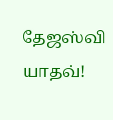தேஜஸ்வி யாதவ்!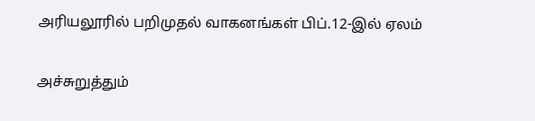அரியலூரில் பறிமுதல் வாகனங்கள் பிப்.12-இல் ஏலம்

அச்சுறுத்தும்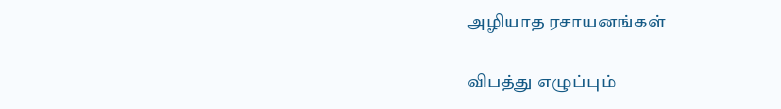அழியாத ரசாயனங்கள்

விபத்து எழுப்பும்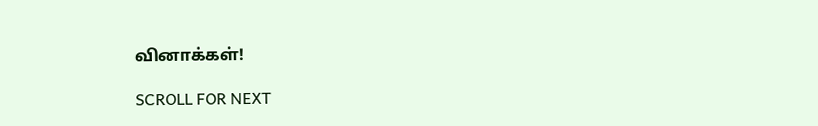வினாக்கள்!

SCROLL FOR NEXT